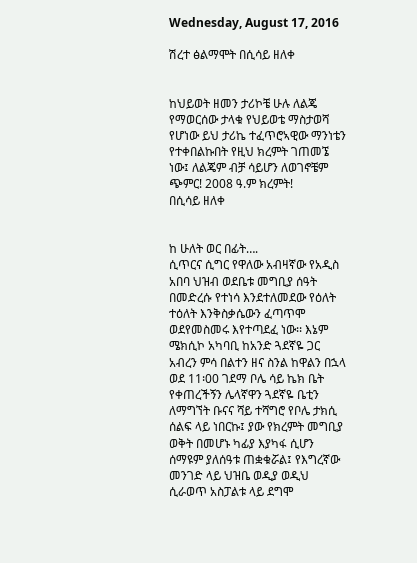Wednesday, August 17, 2016

ሽረተ ፅልማሞት በሲሳይ ዘለቀ


ከህይወት ዘመን ታሪኮቼ ሁሉ ለልጄ የማወርሰው ታላቁ የህይወቴ ማስታወሻ የሆነው ይህ ታሪኬ ተፈጥሮኣዊው ማንነቴን የተቀበልኩበት የዚህ ክረምት ገጠመኜ ነው፤ ለልጄም ብቻ ሳይሆን ለወገኖቼም ጭምር! 2008 ዓ.ም ክረምት!
በሲሳይ ዘለቀ


ከ ሁለት ወር በፊት….
ሲጥርና ሲግር የዋለው አብዛኛው የአዲስ አበባ ህዝብ ወደቤቱ መግቢያ ሰዓት በመድረሱ የተነሳ እንደተለመደው የዕለት ተዕለት እንቅስቃሴውን ፈጣጥሞ ወደየመስመሩ እየተጣደፈ ነው፡፡ እኔም ሜክሲኮ አካባቢ ከአንድ ጓደኛዬ ጋር አብረን ምሳ በልተን ዘና ስንል ከዋልን በኋላ ወደ 11፡00 ገደማ ቦሌ ሳይ ኬክ ቤት የቀጠረችኝን ሌላኛዋን ጓደኛዬ ቤቲን ለማግኘት ቡናና ሻይ ተሻግሮ የቦሌ ታክሲ ሰልፍ ላይ ነበርኩ፤ ያው የክረምት መግቢያ ወቅት በመሆኑ ካፊያ እያካፋ ሲሆን ሰማዩም ያለሰዓቱ ጠቋቁሯል፤ የእግረኛው መንገድ ላይ ህዝቤ ወዲያ ወዲህ ሲራወጥ አስፓልቱ ላይ ደግሞ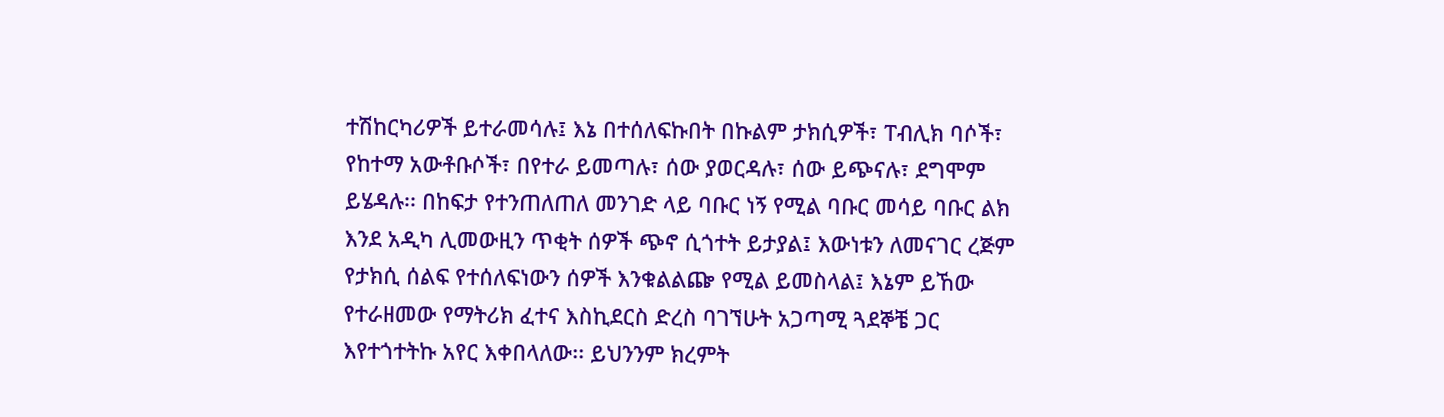ተሽከርካሪዎች ይተራመሳሉ፤ እኔ በተሰለፍኩበት በኩልም ታክሲዎች፣ ፐብሊክ ባሶች፣ የከተማ አውቶቡሶች፣ በየተራ ይመጣሉ፣ ሰው ያወርዳሉ፣ ሰው ይጭናሉ፣ ደግሞም ይሄዳሉ፡፡ በከፍታ የተንጠለጠለ መንገድ ላይ ባቡር ነኝ የሚል ባቡር መሳይ ባቡር ልክ እንደ አዲካ ሊመውዚን ጥቂት ሰዎች ጭኖ ሲጎተት ይታያል፤ እውነቱን ለመናገር ረጅም የታክሲ ሰልፍ የተሰለፍነውን ሰዎች እንቁልልጬ የሚል ይመስላል፤ እኔም ይኸው የተራዘመው የማትሪክ ፈተና እስኪደርስ ድረስ ባገኘሁት አጋጣሚ ጓደኞቼ ጋር እየተጎተትኩ አየር እቀበላለው፡፡ ይህንንም ክረምት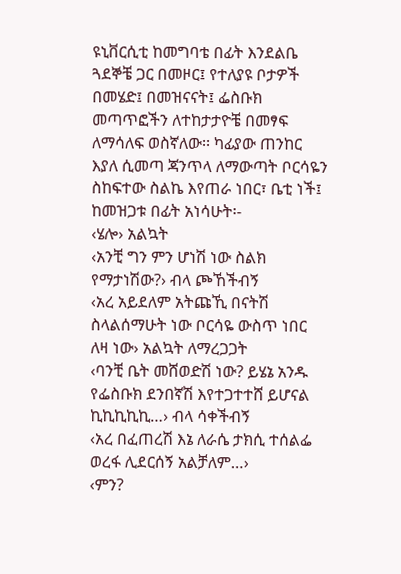ዩኒቨርሲቲ ከመግባቴ በፊት እንደልቤ ጓደኞቼ ጋር በመዞር፤ የተለያዩ ቦታዎች በመሄድ፤ በመዝናናት፤ ፌስቡክ መጣጥፎችን ለተከታታዮቼ በመፃፍ ለማሳለፍ ወስኛለው፡፡ ካፊያው ጠንከር እያለ ሲመጣ ጃንጥላ ለማውጣት ቦርሳዬን ስከፍተው ስልኬ እየጠራ ነበር፣ ቤቲ ነች፤ ከመዝጋቱ በፊት አነሳሁት፡-
‹ሄሎ› አልኳት
‹አንቺ ግን ምን ሆነሽ ነው ስልክ የማታነሽው?› ብላ ጮኸችብኝ
‹አረ አይደለም አትጩኺ በናትሽ ስላልሰማሁት ነው ቦርሳዬ ውስጥ ነበር ለዛ ነው› አልኳት ለማረጋጋት
‹ባንቺ ቤት መሸወድሽ ነው? ይሄኔ አንዱ የፌስቡክ ደንበኛሽ እየተጋተተሸ ይሆናል ኪኪኪኪኪ…› ብላ ሳቀችብኝ
‹አረ በፈጠረሽ እኔ ለራሴ ታክሲ ተሰልፌ ወረፋ ሊደርሰኝ አልቻለም…›
‹ምን?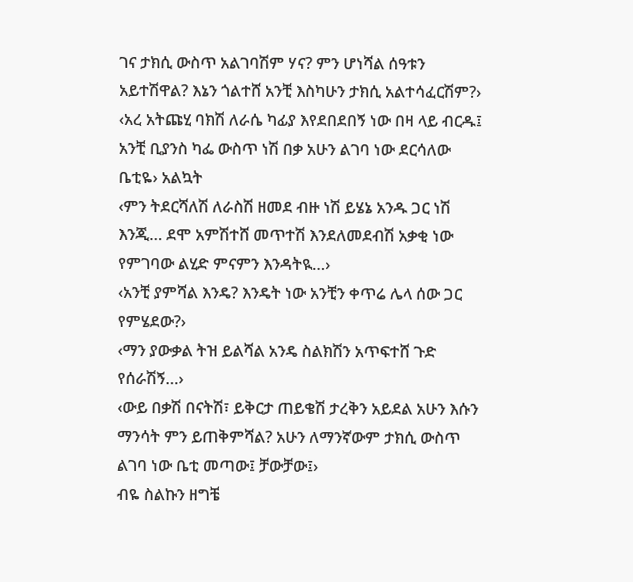ገና ታክሲ ውስጥ አልገባሽም ሃና? ምን ሆነሻል ሰዓቱን አይተሽዋል? እኔን ጎልተሸ አንቺ እስካሁን ታክሲ አልተሳፈርሽም?›
‹አረ አትጩሂ ባክሽ ለራሴ ካፊያ እየደበደበኝ ነው በዛ ላይ ብርዱ፤ አንቺ ቢያንስ ካፌ ውስጥ ነሽ በቃ አሁን ልገባ ነው ደርሳለው ቤቲዬ› አልኳት
‹ምን ትደርሻለሽ ለራስሽ ዘመደ ብዙ ነሽ ይሄኔ አንዱ ጋር ነሽ እንጂ… ደሞ አምሽተሸ መጥተሽ እንደለመደብሽ አቃቂ ነው የምገባው ልሂድ ምናምን እንዳትዪ…›
‹አንቺ ያምሻል እንዴ? እንዴት ነው አንቺን ቀጥሬ ሌላ ሰው ጋር የምሄደው?›
‹ማን ያውቃል ትዝ ይልሻል አንዴ ስልክሽን አጥፍተሸ ጉድ የሰራሽኝ…›
‹ውይ በቃሽ በናትሽ፣ ይቅርታ ጠይቄሽ ታረቅን አይደል አሁን እሱን ማንሳት ምን ይጠቅምሻል? አሁን ለማንኛውም ታክሲ ውስጥ ልገባ ነው ቤቲ መጣው፤ ቻውቻው፤›
ብዬ ስልኩን ዘግቼ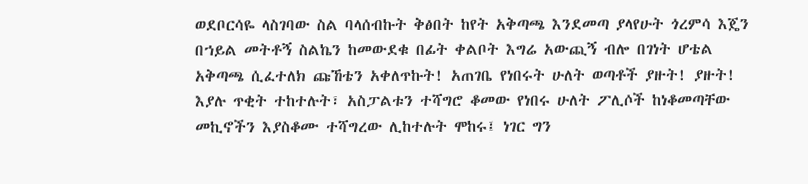ወደቦርሳዬ ላስገባው ስል ባላሰብኩት ቅፅበት ከየት አቅጣጫ እንደመጣ ያላየሁት ጎረምሳ እጄን በኀይል መትቶኝ ስልኬን ከመውደቁ በፊት ቀልቦት እግሬ አውጪኝ ብሎ በገነት ሆቴል አቅጣጫ ሲፈተለክ ጩኸቴን አቀለጥኩት! አጠገቤ የነበሩት ሁለት ወጣቶች ያዙት! ያዙት! እያሉ ጥቂት ተከተሉት፣ አስፓልቱን ተሻግሮ ቆመው የነበሩ ሁለት ፖሊሶች ከነቆመጣቸው መኪኖችን እያስቆሙ ተሻግረው ሊከተሉት ሞከሩ፤ ነገር ግን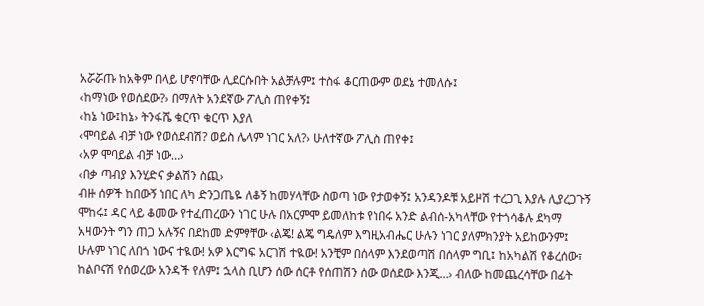አሯሯጡ ከአቅም በላይ ሆኖባቸው ሊደርሱበት አልቻሉም፤ ተስፋ ቆርጠውም ወደኔ ተመለሱ፤
‹ከማነው የወሰደው?› በማለት አንደኛው ፖሊስ ጠየቀኝ፤
‹ከኔ ነው፤ከኔ› ትንፋሼ ቁርጥ ቁርጥ እያለ
‹ሞባይል ብቻ ነው የወሰደብሽ? ወይስ ሌላም ነገር አለ?› ሁለተኛው ፖሊስ ጠየቀ፤
‹አዎ ሞባይል ብቻ ነው…›
‹በቃ ጣብያ እንሂድና ቃልሽን ስጪ›
ብዙ ሰዎች ከበውኝ ነበር ለካ ድንጋጤዬ ለቆኝ ከመሃላቸው ስወጣ ነው የታወቀኝ፤ አንዳንዶቹ አይዞሽ ተረጋጊ እያሉ ሊያረጋጉኝ ሞከሩ፤ ዳር ላይ ቆመው የተፈጠረውን ነገር ሁሉ በአርምሞ ይመለከቱ የነበሩ አንድ ልብሰ-አካላቸው የተጎሳቆሉ ደካማ አዛውንት ግን ጠጋ አሉኝና በደከመ ድምፃቸው ‹ልጄ! ልጄ ግዴለም እግዚአብሔር ሁሉን ነገር ያለምክንያት አይከውንም፤ ሁሉም ነገር ለበጎ ነውና ተዪው! አዎ እርግፍ አርገሽ ተዪው! አንቺም በሰላም እንደወጣሽ በሰላም ግቢ፤ ከአካልሽ የቆረሰው፣ ከልቦናሽ የሰወረው አንዳች የለም፤ ኋላስ ቢሆን ሰው ሰርቶ የሰጠሽን ሰው ወሰደው እንጂ…› ብለው ከመጨረሳቸው በፊት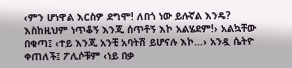‹ምን ሆነዋል እርስዎ ደግሞ! ለበጎ ነው ይሉኛል እንዴ? እስከዚህም ነጥቆኝ እንጂ ሰጥቶኝ እኮ አልሄደም!› አልኳቸው በቁጣ፤ ‹ተይ እንጂ አንቺ አባትሽ ይሆናሉ እኮ…› አንዷ ሴትዮ ቀጠለች፤ ፖሊሶቹም ‹ነይ በቃ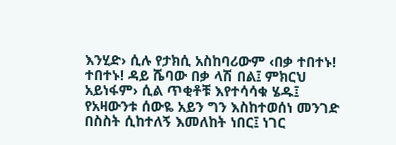እንሂድ› ሲሉ የታክሲ አስከባሪውም ‹በቃ ተበተኑ! ተበተኑ! ዳይ ሼባው በቃ ላሽ በል፤ ምክርህ አይነፋም› ሲል ጥቂቶቹ እየተሳሳቁ ሄዱ፤ የአዛውንቱ ሰውዬ አይን ግን እስከተወሰነ መንገድ በስስት ሲከተለኝ እመለከት ነበር፤ ነገር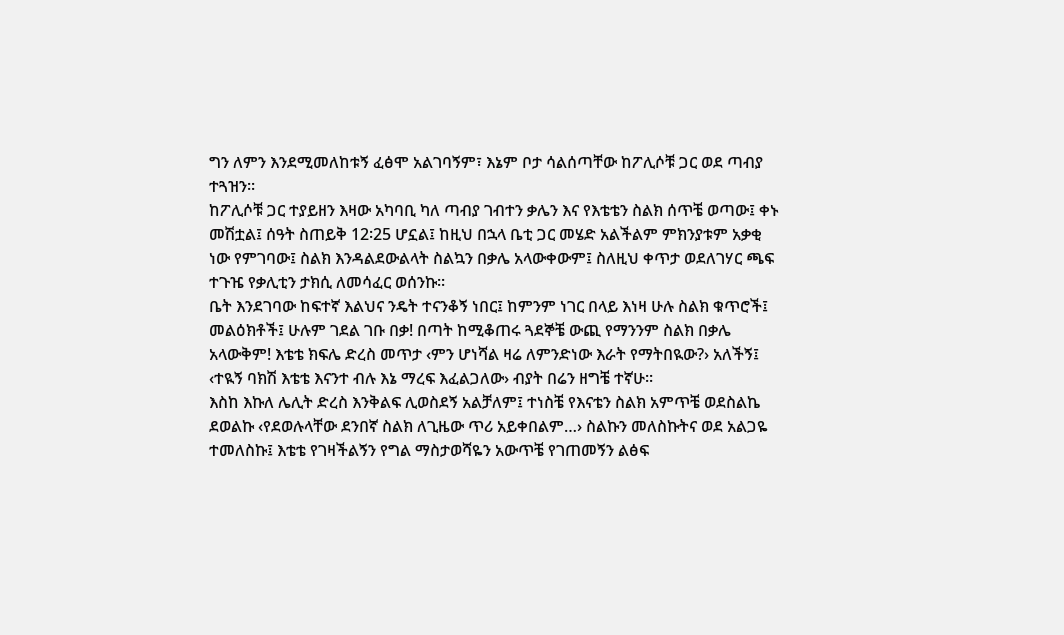ግን ለምን እንደሚመለከቱኝ ፈፅሞ አልገባኝም፣ እኔም ቦታ ሳልሰጣቸው ከፖሊሶቹ ጋር ወደ ጣብያ ተጓዝን፡፡
ከፖሊሶቹ ጋር ተያይዘን እዛው አካባቢ ካለ ጣብያ ገብተን ቃሌን እና የእቴቴን ስልክ ሰጥቼ ወጣው፤ ቀኑ መሽቷል፤ ሰዓት ስጠይቅ 12፡25 ሆኗል፤ ከዚህ በኋላ ቤቲ ጋር መሄድ አልችልም ምክንያቱም አቃቂ ነው የምገባው፤ ስልክ እንዳልደውልላት ስልኳን በቃሌ አላውቀውም፤ ስለዚህ ቀጥታ ወደለገሃር ጫፍ ተጉዤ የቃሊቲን ታክሲ ለመሳፈር ወሰንኩ፡፡
ቤት እንደገባው ከፍተኛ እልህና ንዴት ተናንቆኝ ነበር፤ ከምንም ነገር በላይ እነዛ ሁሉ ስልክ ቁጥሮች፤ መልዕክቶች፤ ሁሉም ገደል ገቡ በቃ! በጣት ከሚቆጠሩ ጓደኞቼ ውጪ የማንንም ስልክ በቃሌ አላውቅም! እቴቴ ክፍሌ ድረስ መጥታ ‹ምን ሆነሻል ዛሬ ለምንድነው እራት የማትበዪው?› አለችኝ፤ ‹ተዪኝ ባክሽ እቴቴ እናንተ ብሉ እኔ ማረፍ እፈልጋለው› ብያት በሬን ዘግቼ ተኛሁ፡፡
እስከ እኩለ ሌሊት ድረስ እንቅልፍ ሊወስደኝ አልቻለም፤ ተነስቼ የእናቴን ስልክ አምጥቼ ወደስልኬ ደወልኩ ‹የደወሉላቸው ደንበኛ ስልክ ለጊዜው ጥሪ አይቀበልም…› ስልኩን መለስኩትና ወደ አልጋዬ ተመለስኩ፤ እቴቴ የገዛችልኝን የግል ማስታወሻዬን አውጥቼ የገጠመኝን ልፅፍ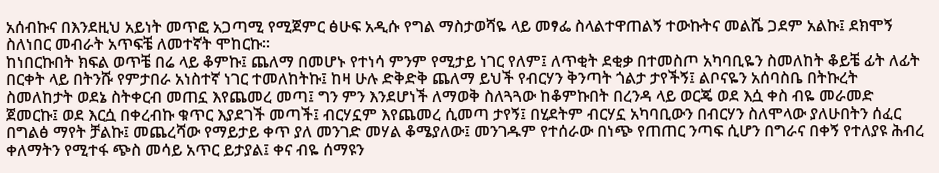አሰብኩና በእንደዚህ አይነት መጥፎ አጋጣሚ የሚጀምር ፅሁፍ አዲሱ የግል ማስታወሻዬ ላይ መፃፌ ስላልተዋጠልኝ ተውኩትና መልሼ ጋደም አልኩ፤ ደክሞኝ ስለነበር መብራት አጥፍቼ ለመተኛት ሞከርኩ፡፡
ከነበርኩበት ክፍል ወጥቼ በሬ ላይ ቆምኩ፤ ጨለማ በመሆኑ የተነሳ ምንም የሚታይ ነገር የለም፤ ለጥቂት ደቂቃ በተመስጦ አካባቢዬን ስመለከት ቆይቼ ፊት ለፊት በርቀት ላይ በትንሹ የምታበራ አነስተኛ ነገር ተመለከትኩ፤ ከዛ ሁሉ ድቅድቅ ጨለማ ይህች የብርሃን ቅንጣት ጎልታ ታየችኝ፤ ልቦናዬን አሰባስቤ በትኩረት ስመለከታት ወደኔ ስትቀርብ መጠኗ እየጨመረ መጣ፤ ግን ምን እንደሆነች ለማወቅ ስለጓጓው ከቆምኩበት በረንዳ ላይ ወርጄ ወደ እሷ ቀስ ብዬ መራመድ ጀመርኩ፤ ወደ እርሷ በቀረብኩ ቁጥር እያደገች መጣች፤ ብርሃኗም እየጨመረ ሲመጣ ታየኝ፤ በሂደትም ብርሃኗ አካባቢውን በብርሃን ስለሞላው ያለሁበትን ሰፈር በግልፅ ማየት ቻልኩ፤ መጨረሻው የማይታይ ቀጥ ያለ መንገድ መሃል ቆሜያለው፤ መንገዱም የተሰራው በነጭ የጠጠር ንጣፍ ሲሆን በግራና በቀኝ የተለያዩ ሕብረ ቀለማትን የሚተፋ ጭስ መሳይ አጥር ይታያል፤ ቀና ብዬ ሰማዩን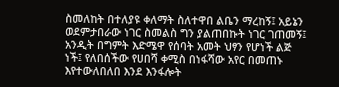ስመለከት በተለያዩ ቀለማት ስለተዋበ ልቤን ማረከኝ፤ አይኔን ወደምታበራው ነገር ስመልስ ግን ያልጠበኩት ነገር ገጠመኝ፤ አንዲት በግምት እድሜዋ የሰባት አመት ህፃን የሆነች ልጅ ነች፤ የለበሰችው የሀበሻ ቀሚስ በነፋሻው አየር በመጠኑ እየተውለበለበ እንደ እንፋሎት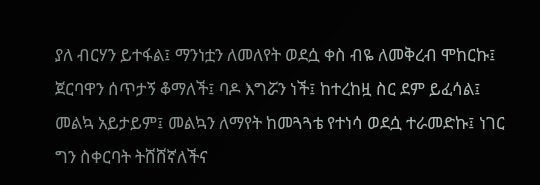ያለ ብርሃን ይተፋል፤ ማንነቷን ለመለየት ወደሷ ቀስ ብዬ ለመቅረብ ሞከርኩ፤ ጀርባዋን ሰጥታኝ ቆማለች፤ ባዶ እግሯን ነች፤ ከተረከዟ ስር ደም ይፈሳል፤ መልኳ አይታይም፤ መልኳን ለማየት ከመጓጓቴ የተነሳ ወደሷ ተራመድኩ፤ ነገር ግን ስቀርባት ትሸሸኛለችና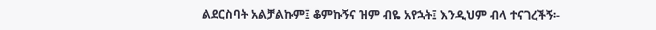ልደርስባት አልቻልኩም፤ ቆምኩኝና ዝም ብዬ አየኋት፤ እንዲህም ብላ ተናገረችኝ፡-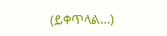(ይቀጥላል…)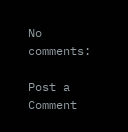No comments:

Post a Comment